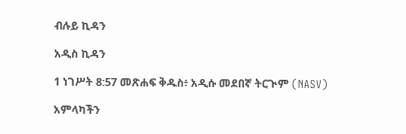ብሉይ ኪዳን

አዲስ ኪዳን

1 ነገሥት 8:57 መጽሐፍ ቅዱስ፥ አዲሱ መደበኛ ትርጒም (NASV)

አምላካችን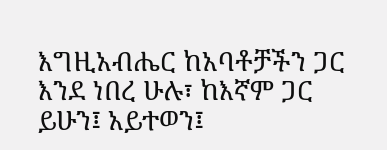እግዚአብሔር ከአባቶቻችን ጋር እንደ ነበረ ሁሉ፣ ከእኛም ጋር ይሁን፤ አይተወን፤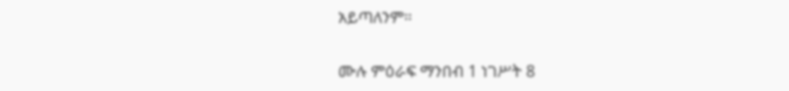አይጣለንም።

ሙሉ ምዕራፍ ማንበብ 1 ነገሥት 8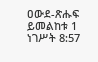ዐውደ-ጽሑፍ ይመልከቱ 1 ነገሥት 8:57